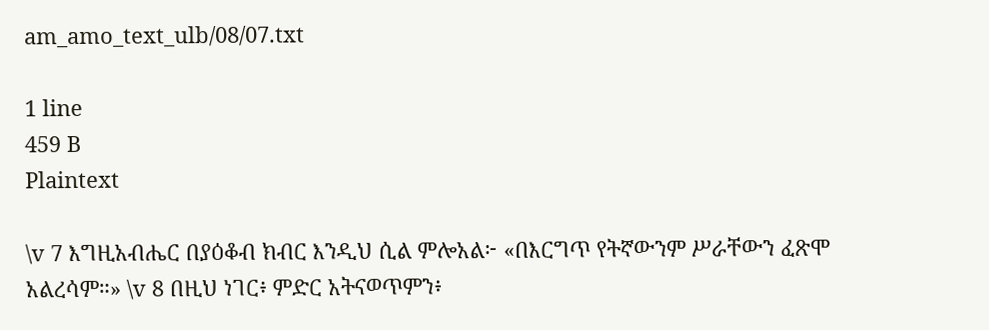am_amo_text_ulb/08/07.txt

1 line
459 B
Plaintext

\v 7 እግዚአብሔር በያዕቆብ ክብር እንዲህ ሲል ምሎአል፦ «በእርግጥ የትኛውንም ሥራቸውን ፈጽሞ አልረሳም።» \v 8 በዚህ ነገር፥ ምድር አትናወጥምን፥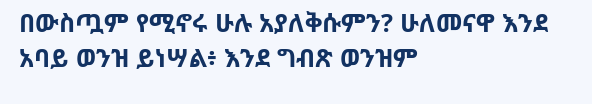በውስጧም የሚኖሩ ሁሉ አያለቅሱምን? ሁለመናዋ እንደ አባይ ወንዝ ይነሣል፥ እንደ ግብጽ ወንዝም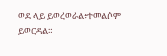ወደ ላይ ይወረወራል፥ተመልሶም ይወርዳል።